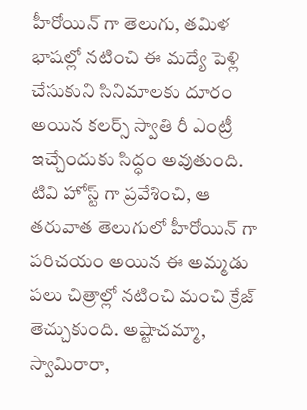హీరోయిన్ గా తెలుగు, తమిళ భాషల్లో నటించి ఈ మద్యే పెళ్లి చేసుకుని సినిమాలకు దూరం అయిన కలర్స్ స్వాతి రీ ఎంట్రీ ఇచ్చేందుకు సిద్ధం అవుతుంది. టివి హోస్ట్ గా ప్రవేశించి, ఆ తరువాత తెలుగులో హీరోయిన్ గా పరిచయం అయిన ఈ అమ్మడు పలు చిత్రాల్లో నటించి మంచి క్రేజ్ తెచ్చుకుంది. అష్టాచమ్మా, స్వామిరారా,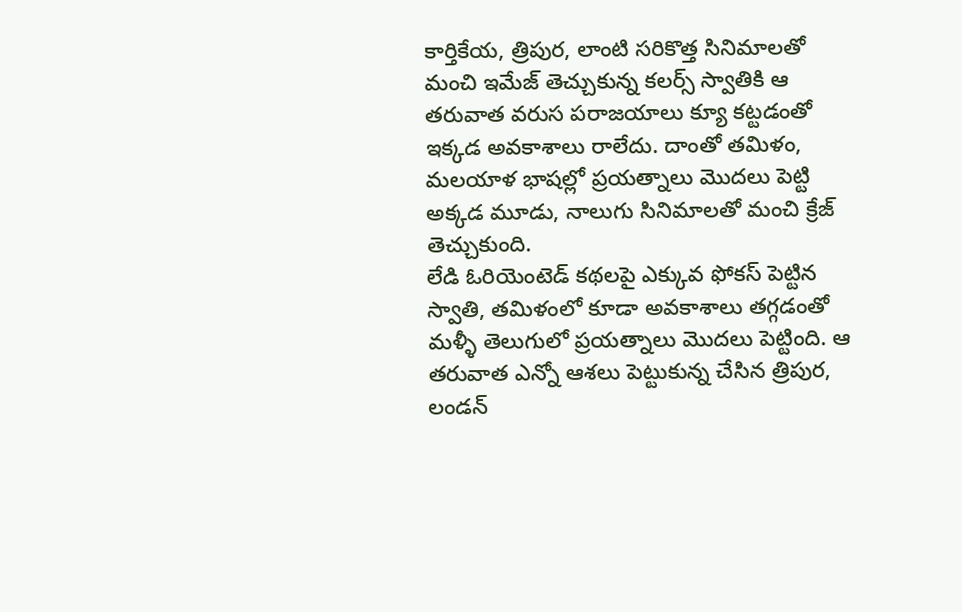కార్తికేయ, త్రిపుర, లాంటి సరికొత్త సినిమాలతో మంచి ఇమేజ్ తెచ్చుకున్న కలర్స్ స్వాతికి ఆ తరువాత వరుస పరాజయాలు క్యూ కట్టడంతో ఇక్కడ అవకాశాలు రాలేదు. దాంతో తమిళం, మలయాళ భాషల్లో ప్రయత్నాలు మొదలు పెట్టి అక్కడ మూడు, నాలుగు సినిమాలతో మంచి క్రేజ్ తెచ్చుకుంది.
లేడి ఓరియెంటెడ్ కథలపై ఎక్కువ ఫోకస్ పెట్టిన స్వాతి, తమిళంలో కూడా అవకాశాలు తగ్గడంతో మళ్ళీ తెలుగులో ప్రయత్నాలు మొదలు పెట్టింది. ఆ తరువాత ఎన్నో ఆశలు పెట్టుకున్న చేసిన త్రిపుర, లండన్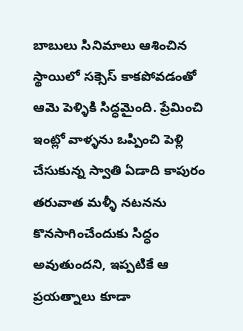బాబులు సినిమాలు ఆశించిన స్థాయిలో సక్సెస్ కాకపోవడంతో ఆమె పెళ్ళికి సిద్ధమైంది. ప్రేమించి ఇంట్లో వాళ్ళను ఒప్పించి పెళ్లి చేసుకున్న స్వాతి ఏడాది కాపురం తరువాత మళ్ళీ నటనను కొనసాగించేందుకు సిద్ధం అవుతుందని, ఇప్పటికే ఆ ప్రయత్నాలు కూడా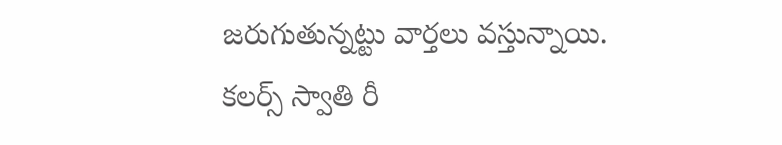జరుగుతున్నట్టు వార్తలు వస్తున్నాయి.
కలర్స్ స్వాతి రీ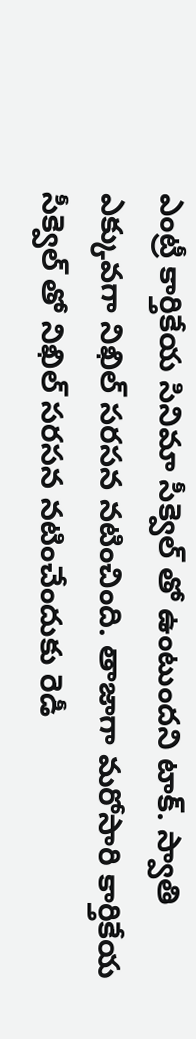ఎంట్రీ కార్తికేయ సినిమా సీక్వెల్ తో ఉంటుందని టాక్. స్వాతి ఎక్కువగా నిఖిల్ సరసన నటించింది. తాజాగా మరోసారి కార్తికేయ సీక్వెల్ తో నిఖిల్ సరసన నటించేందుకు రెడీ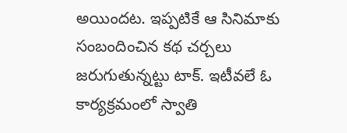అయిందట. ఇప్పటికే ఆ సినిమాకు సంబందించిన కథ చర్చలు జరుగుతున్నట్టు టాక్. ఇటీవలే ఓ కార్యక్రమంలో స్వాతి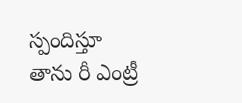స్పందిస్తూ తాను రీ ఎంట్రీ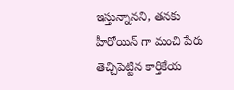ఇస్తున్నానని, తనకు హీరోయిన్ గా మంచి పేరు తెచ్చిపెట్టిన కార్తికేయ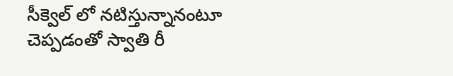సీక్వెల్ లో నటిస్తున్నానంటూ చెప్పడంతో స్వాతి రీ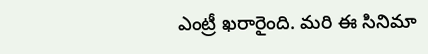ఎంట్రీ ఖరారైంది. మరి ఈ సినిమా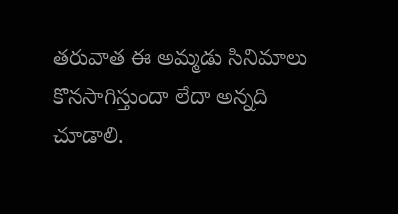తరువాత ఈ అమ్మడు సినిమాలు కొనసాగిస్తుందా లేదా అన్నది చూడాలి.